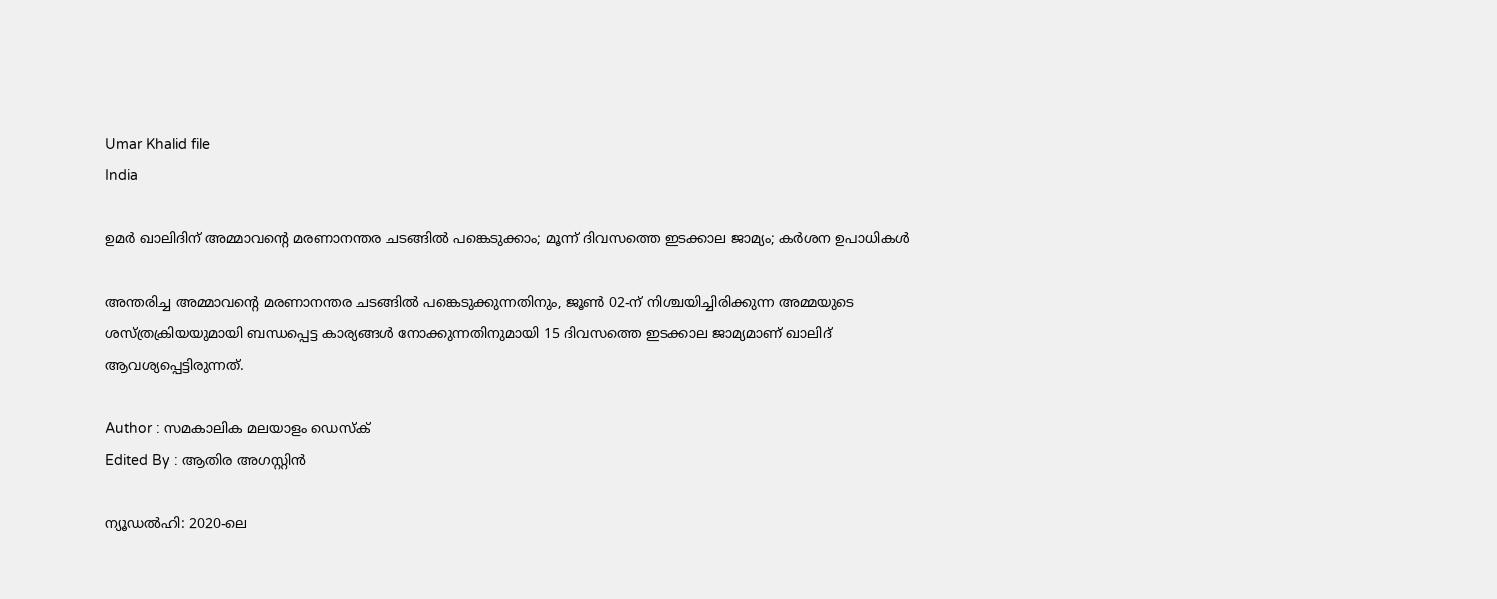Umar Khalid file
India

ഉമര്‍ ഖാലിദിന് അമ്മാവന്റെ മരണാനന്തര ചടങ്ങില്‍ പങ്കെടുക്കാം; മൂന്ന് ദിവസത്തെ ഇടക്കാല ജാമ്യം; കര്‍ശന ഉപാധികള്‍

അന്തരിച്ച അമ്മാവന്റെ മരണാനന്തര ചടങ്ങില്‍ പങ്കെടുക്കുന്നതിനും, ജൂണ്‍ 02-ന് നിശ്ചയിച്ചിരിക്കുന്ന അമ്മയുടെ ശസ്ത്രക്രിയയുമായി ബന്ധപ്പെട്ട കാര്യങ്ങള്‍ നോക്കുന്നതിനുമായി 15 ദിവസത്തെ ഇടക്കാല ജാമ്യമാണ് ഖാലിദ് ആവശ്യപ്പെട്ടിരുന്നത്.

Author : സമകാലിക മലയാളം ഡെസ്ക്
Edited By : ആതിര അഗസ്റ്റിന്‍

ന്യൂഡല്‍ഹി: 2020-ലെ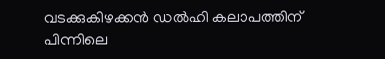വടക്കുകിഴക്കന്‍ ഡല്‍ഹി കലാപത്തിന് പിന്നിലെ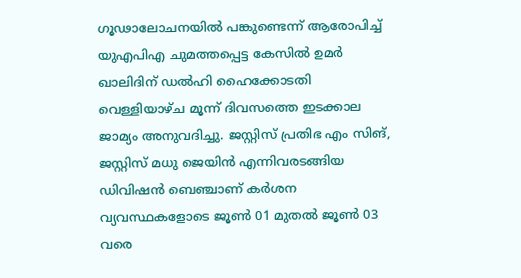ഗൂഢാലോചനയില്‍ പങ്കുണ്ടെന്ന് ആരോപിച്ച് യുഎപിഎ ചുമത്തപ്പെട്ട കേസില്‍ ഉമര്‍ ഖാലിദിന് ഡല്‍ഹി ഹൈക്കോടതി വെള്ളിയാഴ്ച മൂന്ന് ദിവസത്തെ ഇടക്കാല ജാമ്യം അനുവദിച്ചു. ജസ്റ്റിസ് പ്രതിഭ എം സിങ്, ജസ്റ്റിസ് മധു ജെയിന്‍ എന്നിവരടങ്ങിയ ഡിവിഷന്‍ ബെഞ്ചാണ് കര്‍ശന വ്യവസ്ഥകളോടെ ജൂണ്‍ 01 മുതല്‍ ജൂണ്‍ 03 വരെ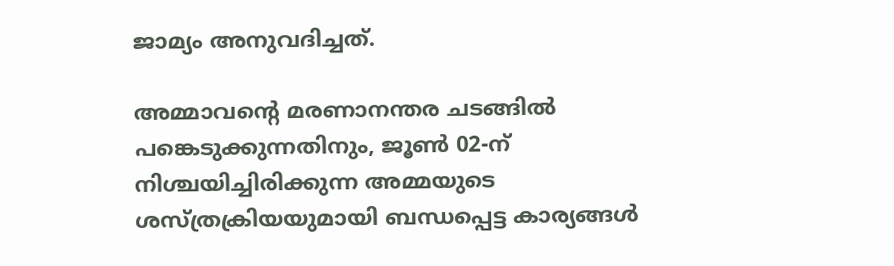ജാമ്യം അനുവദിച്ചത്.

അമ്മാവന്റെ മരണാനന്തര ചടങ്ങില്‍ പങ്കെടുക്കുന്നതിനും, ജൂണ്‍ 02-ന് നിശ്ചയിച്ചിരിക്കുന്ന അമ്മയുടെ ശസ്ത്രക്രിയയുമായി ബന്ധപ്പെട്ട കാര്യങ്ങള്‍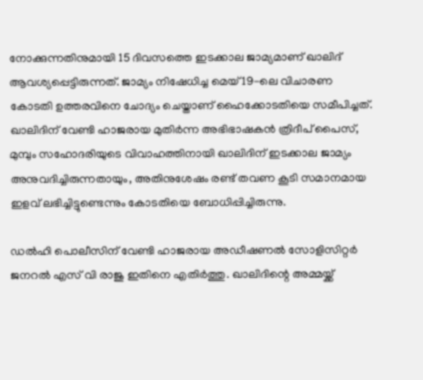നോക്കുന്നതിനുമായി 15 ദിവസത്തെ ഇടക്കാല ജാമ്യമാണ് ഖാലിദ് ആവശ്യപ്പെട്ടിരുന്നത്. ജാമ്യം നിഷേധിച്ച മെയ് 19-ലെ വിചാരണ കോടതി ഉത്തരവിനെ ചോദ്യം ചെയ്താണ് ഹൈക്കോടതിയെ സമീപിച്ചത്. ഖാലിദിന് വേണ്ടി ഹാജരായ മുതിര്‍ന്ന അഭിഭാഷകന്‍ ത്രിദീപ് പൈസ്, മുമ്പും സഹോദരിയുടെ വിവാഹത്തിനായി ഖാലിദിന് ഇടക്കാല ജാമ്യം അനുവദിച്ചിരുന്നതായും, അതിനുശേഷം രണ്ട് തവണ കൂടി സമാനമായ ഇളവ് ലഭിച്ചിട്ടുണ്ടെന്നും കോടതിയെ ബോധിപ്പിച്ചിരുന്നു.

ഡല്‍ഹി പൊലീസിന് വേണ്ടി ഹാജരായ അഡീഷണല്‍ സോളിസിറ്റര്‍ ജനറല്‍ എസ് വി രാജു ഇതിനെ എതിര്‍ത്തു. ഖാലിദിന്റെ അമ്മയ്ക്ക്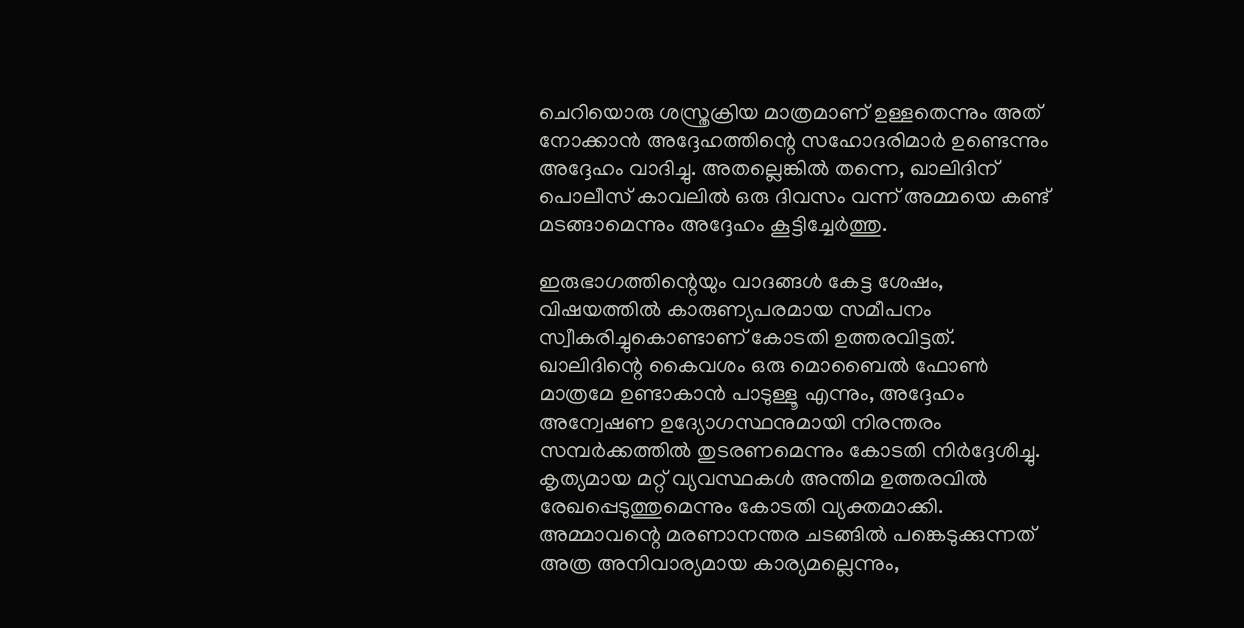ചെറിയൊരു ശസ്ത്രക്രിയ മാത്രമാണ് ഉള്ളതെന്നും അത് നോക്കാന്‍ അദ്ദേഹത്തിന്റെ സഹോദരിമാര്‍ ഉണ്ടെന്നും അദ്ദേഹം വാദിച്ചു. അതല്ലെങ്കില്‍ തന്നെ, ഖാലിദിന് പൊലീസ് കാവലില്‍ ഒരു ദിവസം വന്ന് അമ്മയെ കണ്ട് മടങ്ങാമെന്നും അദ്ദേഹം കൂട്ടിച്ചേര്‍ത്തു.

ഇരുഭാഗത്തിന്റെയും വാദങ്ങള്‍ കേട്ട ശേഷം, വിഷയത്തില്‍ കാരുണ്യപരമായ സമീപനം സ്വീകരിച്ചുകൊണ്ടാണ് കോടതി ഉത്തരവിട്ടത്. ഖാലിദിന്റെ കൈവശം ഒരു മൊബൈല്‍ ഫോണ്‍ മാത്രമേ ഉണ്ടാകാന്‍ പാടുള്ളൂ എന്നും, അദ്ദേഹം അന്വേഷണ ഉദ്യോഗസ്ഥനുമായി നിരന്തരം സമ്പര്‍ക്കത്തില്‍ തുടരണമെന്നും കോടതി നിര്‍ദ്ദേശിച്ചു. കൃത്യമായ മറ്റ് വ്യവസ്ഥകള്‍ അന്തിമ ഉത്തരവില്‍ രേഖപ്പെടുത്തുമെന്നും കോടതി വ്യക്തമാക്കി. അമ്മാവന്റെ മരണാനന്തര ചടങ്ങില്‍ പങ്കെടുക്കുന്നത് അത്ര അനിവാര്യമായ കാര്യമല്ലെന്നും,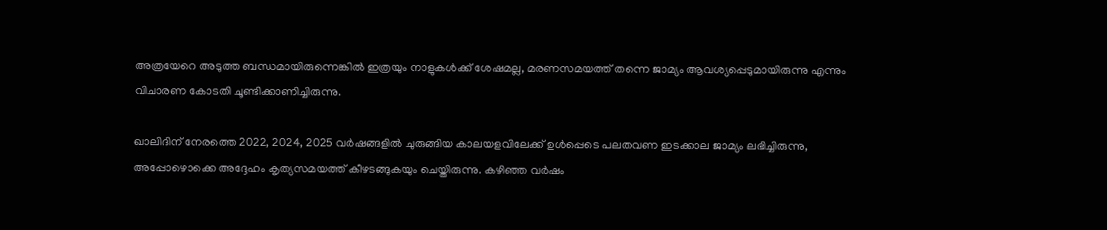അത്രയേറെ അടുത്ത ബന്ധമായിരുന്നെങ്കില്‍ ഇത്രയും നാളുകള്‍ക്ക് ശേഷമല്ല, മരണസമയത്ത് തന്നെ ജാമ്യം ആവശ്യപ്പെടുമായിരുന്നു എന്നും വിചാരണ കോടതി ചൂണ്ടിക്കാണിച്ചിരുന്നു.

ഖാലിദിന് നേരത്തെ 2022, 2024, 2025 വര്‍ഷങ്ങളില്‍ ചുരുങ്ങിയ കാലയളവിലേക്ക് ഉള്‍പ്പെടെ പലതവണ ഇടക്കാല ജാമ്യം ലഭിച്ചിരുന്നു, അപ്പോഴൊക്കെ അദ്ദേഹം കൃത്യസമയത്ത് കീഴടങ്ങുകയും ചെയ്തിരുന്നു. കഴിഞ്ഞ വര്‍ഷം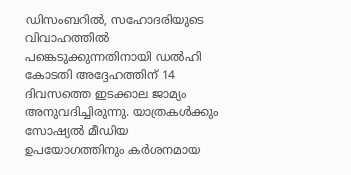ഡിസംബറില്‍, സഹോദരിയുടെ വിവാഹത്തില്‍ പങ്കെടുക്കുന്നതിനായി ഡല്‍ഹി കോടതി അദ്ദേഹത്തിന് 14 ദിവസത്തെ ഇടക്കാല ജാമ്യം അനുവദിച്ചിരുന്നു. യാത്രകള്‍ക്കും സോഷ്യല്‍ മീഡിയ ഉപയോഗത്തിനും കര്‍ശനമായ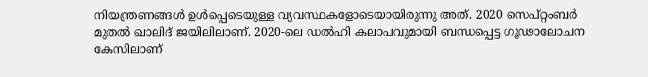നിയന്ത്രണങ്ങള്‍ ഉള്‍പ്പെടെയുള്ള വ്യവസ്ഥകളോടെയായിരുന്നു അത്. 2020 സെപ്റ്റംബര്‍ മുതല്‍ ഖാലിദ് ജയിലിലാണ്. 2020-ലെ ഡല്‍ഹി കലാപവുമായി ബന്ധപ്പെട്ട ഗൂഢാലോചന കേസിലാണ്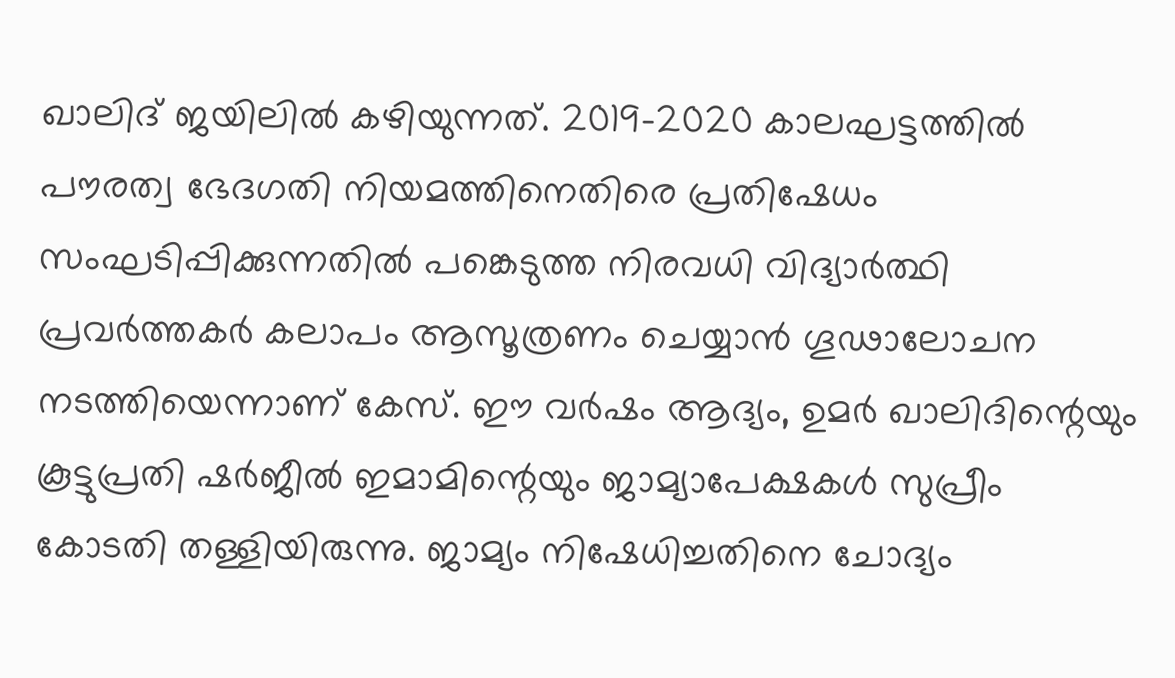ഖാലിദ് ജയിലില്‍ കഴിയുന്നത്. 2019-2020 കാലഘട്ടത്തില്‍ പൗരത്വ ഭേദഗതി നിയമത്തിനെതിരെ പ്രതിഷേധം സംഘടിപ്പിക്കുന്നതില്‍ പങ്കെടുത്ത നിരവധി വിദ്യാര്‍ത്ഥി പ്രവര്‍ത്തകര്‍ കലാപം ആസൂത്രണം ചെയ്യാന്‍ ഗൂഢാലോചന നടത്തിയെന്നാണ് കേസ്. ഈ വര്‍ഷം ആദ്യം, ഉമര്‍ ഖാലിദിന്റെയും കൂട്ടുപ്രതി ഷര്‍ജീല്‍ ഇമാമിന്റെയും ജാമ്യാപേക്ഷകള്‍ സുപ്രീം കോടതി തള്ളിയിരുന്നു. ജാമ്യം നിഷേധിച്ചതിനെ ചോദ്യം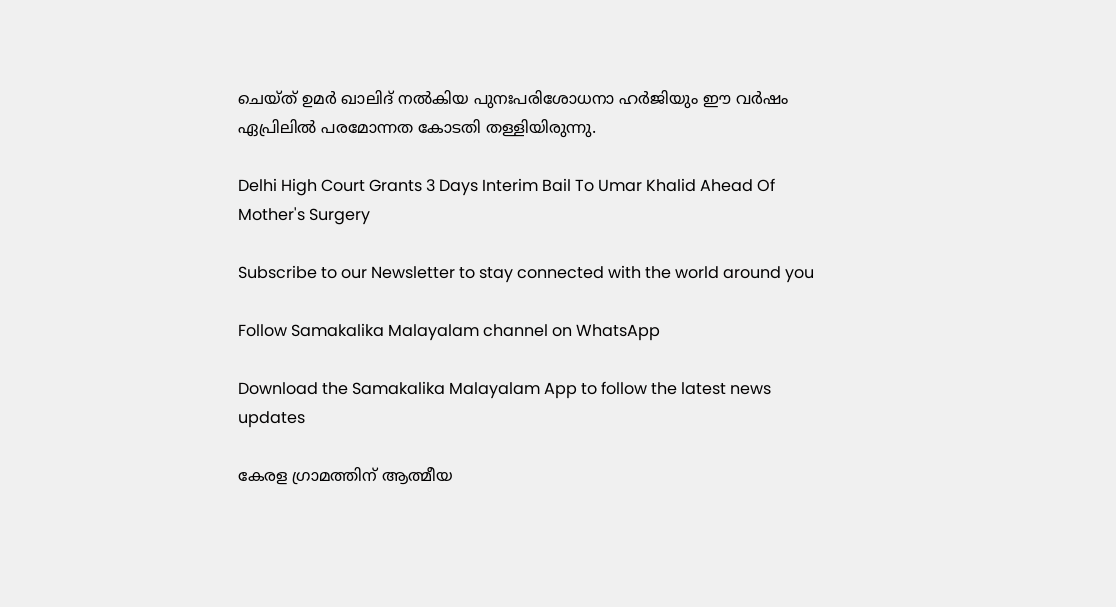ചെയ്ത് ഉമര്‍ ഖാലിദ് നല്‍കിയ പുനഃപരിശോധനാ ഹര്‍ജിയും ഈ വര്‍ഷം ഏപ്രിലില്‍ പരമോന്നത കോടതി തള്ളിയിരുന്നു.

Delhi High Court Grants 3 Days Interim Bail To Umar Khalid Ahead Of Mother's Surgery

Subscribe to our Newsletter to stay connected with the world around you

Follow Samakalika Malayalam channel on WhatsApp

Download the Samakalika Malayalam App to follow the latest news updates

കേരള ഗ്രാമത്തിന് ആത്മീയ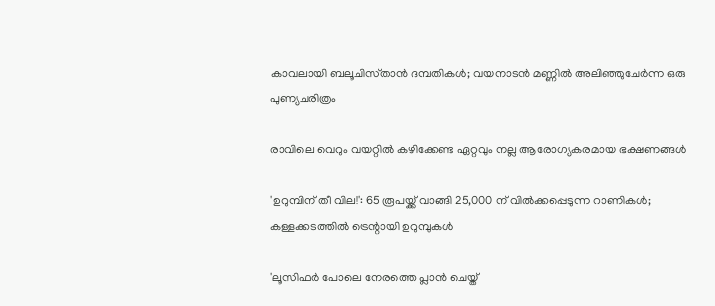കാവലായി ബലൂചിസ്‌താൻ ദമ്പതികൾ; വയനാടൻ മണ്ണിൽ അലിഞ്ഞുചേർന്ന ഒരു പുണ്യചരിത്രം

രാവിലെ വെറും വയറ്റിൽ കഴിക്കേണ്ട ഏറ്റവും നല്ല ആരോഗ്യകരമായ ഭക്ഷണങ്ങൾ

'ഉറുമ്പിന് തീ വില!': 65 രൂപയ്ക്ക് വാങ്ങി 25,000 ന് വില്‍ക്കപ്പെടുന്ന റാണികള്‍; കള്ളക്കടത്തില്‍ ട്രെന്റായി ഉറുമ്പുകള്‍

'ലൂസിഫർ പോലെ നേരത്തെ പ്ലാൻ ചെയ്ത്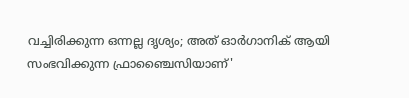വച്ചിരിക്കുന്ന ഒന്നല്ല ദൃശ്യം; അത് ഓർഗാനിക് ആയി സംഭവിക്കുന്ന ഫ്രാഞ്ചൈസിയാണ്'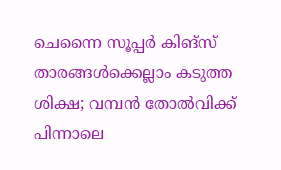ചെന്നൈ സൂപ്പർ കിങ്സ് താരങ്ങൾക്കെല്ലാം കടുത്ത ശിക്ഷ; വമ്പൻ തോൽവിക്ക് പിന്നാലെ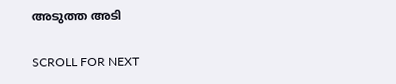അടുത്ത അടി

SCROLL FOR NEXT